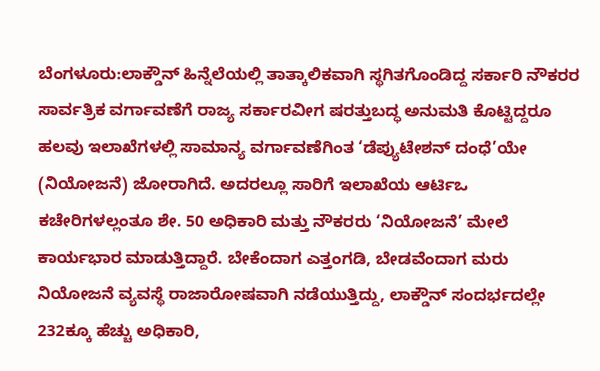ಬೆಂಗಳೂರು:ಲಾಕ್ಡೌನ್ ಹಿನ್ನೆಲೆಯಲ್ಲಿ ತಾತ್ಕಾಲಿಕವಾಗಿ ಸ್ಥಗಿತಗೊಂಡಿದ್ದ ಸರ್ಕಾರಿ ನೌಕರರ ಸಾರ್ವತ್ರಿಕ ವರ್ಗಾವಣೆಗೆ ರಾಜ್ಯ ಸರ್ಕಾರವೀಗ ಷರತ್ತುಬದ್ಧ ಅನುಮತಿ ಕೊಟ್ಟಿದ್ದರೂ ಹಲವು ಇಲಾಖೆಗಳಲ್ಲಿ ಸಾಮಾನ್ಯ ವರ್ಗಾವಣೆಗಿಂತ ‘ಡೆಪ್ಯುಟೇಶನ್ ದಂಧೆ’ಯೇ (ನಿಯೋಜನೆ) ಜೋರಾಗಿದೆ. ಅದರಲ್ಲೂ ಸಾರಿಗೆ ಇಲಾಖೆಯ ಆರ್ಟಿಒ ಕಚೇರಿಗಳಲ್ಲಂತೂ ಶೇ. 50 ಅಧಿಕಾರಿ ಮತ್ತು ನೌಕರರು ‘ನಿಯೋಜನೆ’ ಮೇಲೆ ಕಾರ್ಯಭಾರ ಮಾಡುತ್ತಿದ್ದಾರೆ. ಬೇಕೆಂದಾಗ ಎತ್ತಂಗಡಿ, ಬೇಡವೆಂದಾಗ ಮರು ನಿಯೋಜನೆ ವ್ಯವಸ್ಥೆ ರಾಜಾರೋಷವಾಗಿ ನಡೆಯುತ್ತಿದ್ದು, ಲಾಕ್ಡೌನ್ ಸಂದರ್ಭದಲ್ಲೇ 232ಕ್ಕೂ ಹೆಚ್ಚು ಅಧಿಕಾರಿ,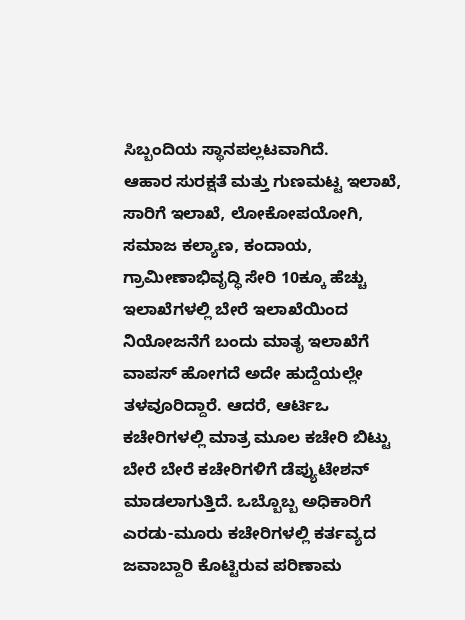ಸಿಬ್ಬಂದಿಯ ಸ್ಥಾನಪಲ್ಲಟವಾಗಿದೆ.
ಆಹಾರ ಸುರಕ್ಷತೆ ಮತ್ತು ಗುಣಮಟ್ಟ ಇಲಾಖೆ, ಸಾರಿಗೆ ಇಲಾಖೆ, ಲೋಕೋಪಯೋಗಿ, ಸಮಾಜ ಕಲ್ಯಾಣ, ಕಂದಾಯ, ಗ್ರಾಮೀಣಾಭಿವೃದ್ಧಿ ಸೇರಿ 10ಕ್ಕೂ ಹೆಚ್ಚು ಇಲಾಖೆಗಳಲ್ಲಿ ಬೇರೆ ಇಲಾಖೆಯಿಂದ ನಿಯೋಜನೆಗೆ ಬಂದು ಮಾತೃ ಇಲಾಖೆಗೆ ವಾಪಸ್ ಹೋಗದೆ ಅದೇ ಹುದ್ದೆಯಲ್ಲೇ ತಳವೂರಿದ್ದಾರೆ. ಆದರೆ, ಆರ್ಟಿಒ ಕಚೇರಿಗಳಲ್ಲಿ ಮಾತ್ರ ಮೂಲ ಕಚೇರಿ ಬಿಟ್ಟು ಬೇರೆ ಬೇರೆ ಕಚೇರಿಗಳಿಗೆ ಡೆಪ್ಯುಟೇಶನ್ ಮಾಡಲಾಗುತ್ತಿದೆ. ಒಬ್ಬೊಬ್ಬ ಅಧಿಕಾರಿಗೆ ಎರಡು-ಮೂರು ಕಚೇರಿಗಳಲ್ಲಿ ಕರ್ತವ್ಯದ ಜವಾಬ್ದಾರಿ ಕೊಟ್ಟಿರುವ ಪರಿಣಾಮ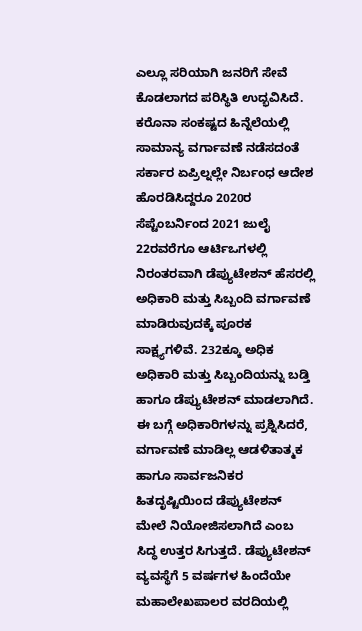ಎಲ್ಲೂ ಸರಿಯಾಗಿ ಜನರಿಗೆ ಸೇವೆ ಕೊಡಲಾಗದ ಪರಿಸ್ಥಿತಿ ಉದ್ಭವಿಸಿದೆ.
ಕರೊನಾ ಸಂಕಷ್ಟದ ಹಿನ್ನೆಲೆಯಲ್ಲಿ ಸಾಮಾನ್ಯ ವರ್ಗಾವಣೆ ನಡೆಸದಂತೆ ಸರ್ಕಾರ ಏಪ್ರಿಲ್ನಲ್ಲೇ ನಿರ್ಬಂಧ ಆದೇಶ ಹೊರಡಿಸಿದ್ದರೂ 2020ರ ಸೆಪ್ಟೆಂಬರ್ನಿಂದ 2021 ಜುಲೈ 22ರವರೆಗೂ ಆರ್ಟಿಒಗಳಲ್ಲಿ ನಿರಂತರವಾಗಿ ಡೆಪ್ಯುಟೇಶನ್ ಹೆಸರಲ್ಲಿ ಅಧಿಕಾರಿ ಮತ್ತು ಸಿಬ್ಬಂದಿ ವರ್ಗಾವಣೆ ಮಾಡಿರುವುದಕ್ಕೆ ಪೂರಕ ಸಾಕ್ಷ್ಯಗಳಿವೆ. 232ಕ್ಕೂ ಅಧಿಕ ಅಧಿಕಾರಿ ಮತ್ತು ಸಿಬ್ಬಂದಿಯನ್ನು ಬಡ್ತಿ ಹಾಗೂ ಡೆಪ್ಯುಟೇಶನ್ ಮಾಡಲಾಗಿದೆ. ಈ ಬಗ್ಗೆ ಅಧಿಕಾರಿಗಳನ್ನು ಪ್ರಶ್ನಿಸಿದರೆ, ವರ್ಗಾವಣೆ ಮಾಡಿಲ್ಲ ಆಡಳಿತಾತ್ಮಕ ಹಾಗೂ ಸಾರ್ವಜನಿಕರ ಹಿತದೃಷ್ಟಿಯಿಂದ ಡೆಪ್ಯುಟೇಶನ್ ಮೇಲೆ ನಿಯೋಜಿಸಲಾಗಿದೆ ಎಂಬ ಸಿದ್ಧ ಉತ್ತರ ಸಿಗುತ್ತದೆ. ಡೆಪ್ಯುಟೇಶನ್ ವ್ಯವಸ್ಥೆಗೆ 5 ವರ್ಷಗಳ ಹಿಂದೆಯೇ ಮಹಾಲೇಖಪಾಲರ ವರದಿಯಲ್ಲಿ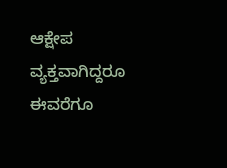ಆಕ್ಷೇಪ ವ್ಯಕ್ತವಾಗಿದ್ದರೂ ಈವರೆಗೂ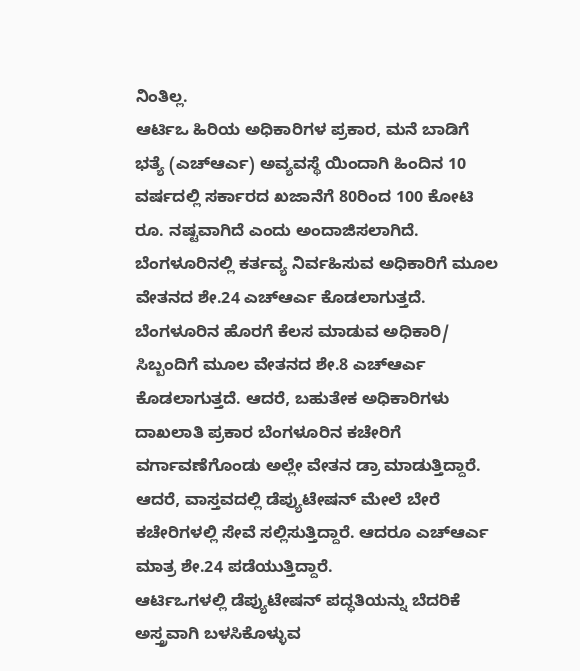ನಿಂತಿಲ್ಲ.
ಆರ್ಟಿಒ ಹಿರಿಯ ಅಧಿಕಾರಿಗಳ ಪ್ರಕಾರ, ಮನೆ ಬಾಡಿಗೆ ಭತ್ಯೆ (ಎಚ್ಆರ್ಎ) ಅವ್ಯವಸ್ಥೆ ಯಿಂದಾಗಿ ಹಿಂದಿನ 10 ವರ್ಷದಲ್ಲಿ ಸರ್ಕಾರದ ಖಜಾನೆಗೆ 80ರಿಂದ 100 ಕೋಟಿ ರೂ. ನಷ್ಟವಾಗಿದೆ ಎಂದು ಅಂದಾಜಿಸಲಾಗಿದೆ. ಬೆಂಗಳೂರಿನಲ್ಲಿ ಕರ್ತವ್ಯ ನಿರ್ವಹಿಸುವ ಅಧಿಕಾರಿಗೆ ಮೂಲ ವೇತನದ ಶೇ.24 ಎಚ್ಆರ್ಎ ಕೊಡಲಾಗುತ್ತದೆ. ಬೆಂಗಳೂರಿನ ಹೊರಗೆ ಕೆಲಸ ಮಾಡುವ ಅಧಿಕಾರಿ/ ಸಿಬ್ಬಂದಿಗೆ ಮೂಲ ವೇತನದ ಶೇ.8 ಎಚ್ಆರ್ಎ ಕೊಡಲಾಗುತ್ತದೆ. ಆದರೆ, ಬಹುತೇಕ ಅಧಿಕಾರಿಗಳು ದಾಖಲಾತಿ ಪ್ರಕಾರ ಬೆಂಗಳೂರಿನ ಕಚೇರಿಗೆ ವರ್ಗಾವಣೆಗೊಂಡು ಅಲ್ಲೇ ವೇತನ ಡ್ರಾ ಮಾಡುತ್ತಿದ್ದಾರೆ. ಆದರೆ, ವಾಸ್ತವದಲ್ಲಿ ಡೆಪ್ಯುಟೇಷನ್ ಮೇಲೆ ಬೇರೆ ಕಚೇರಿಗಳಲ್ಲಿ ಸೇವೆ ಸಲ್ಲಿಸುತ್ತಿದ್ದಾರೆ. ಆದರೂ ಎಚ್ಆರ್ಎ ಮಾತ್ರ ಶೇ.24 ಪಡೆಯುತ್ತಿದ್ದಾರೆ.
ಆರ್ಟಿಒಗಳಲ್ಲಿ ಡೆಪ್ಯುಟೇಷನ್ ಪದ್ಧತಿಯನ್ನು ಬೆದರಿಕೆ ಅಸ್ತ್ರವಾಗಿ ಬಳಸಿಕೊಳ್ಳುವ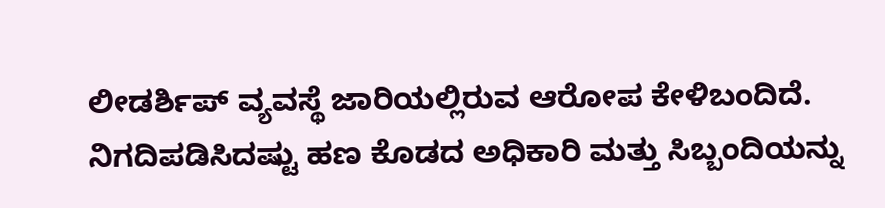ಲೀಡರ್ಶಿಪ್ ವ್ಯವಸ್ಥೆ ಜಾರಿಯಲ್ಲಿರುವ ಆರೋಪ ಕೇಳಿಬಂದಿದೆ. ನಿಗದಿಪಡಿಸಿದಷ್ಟು ಹಣ ಕೊಡದ ಅಧಿಕಾರಿ ಮತ್ತು ಸಿಬ್ಬಂದಿಯನ್ನು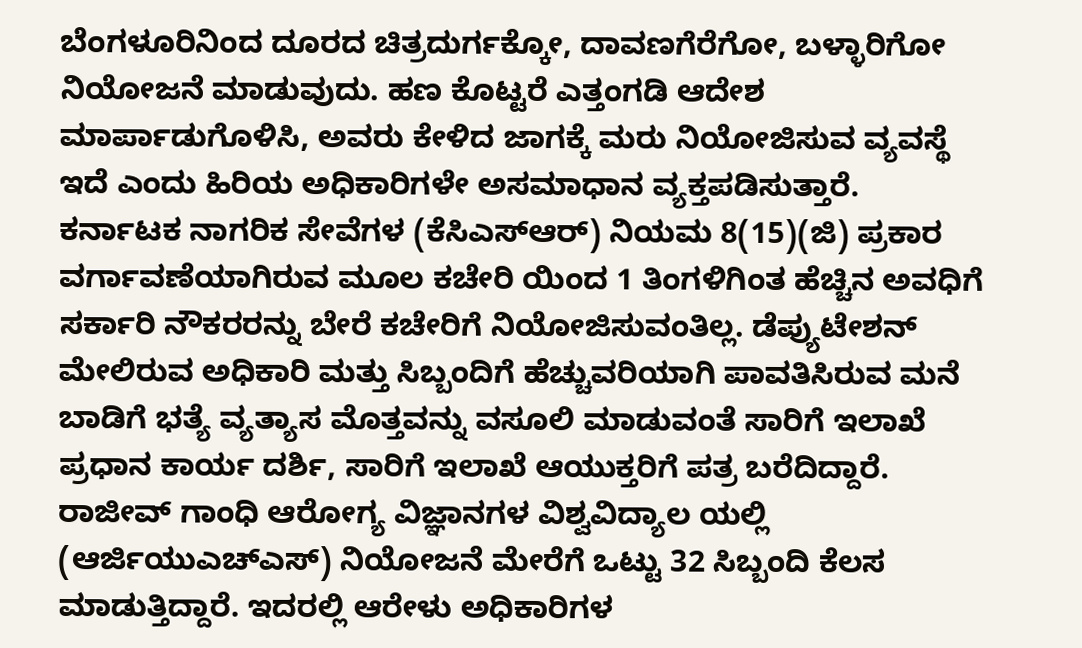ಬೆಂಗಳೂರಿನಿಂದ ದೂರದ ಚಿತ್ರದುರ್ಗಕ್ಕೋ, ದಾವಣಗೆರೆಗೋ, ಬಳ್ಳಾರಿಗೋ ನಿಯೋಜನೆ ಮಾಡುವುದು. ಹಣ ಕೊಟ್ಟರೆ ಎತ್ತಂಗಡಿ ಆದೇಶ ಮಾರ್ಪಾಡುಗೊಳಿಸಿ, ಅವರು ಕೇಳಿದ ಜಾಗಕ್ಕೆ ಮರು ನಿಯೋಜಿಸುವ ವ್ಯವಸ್ಥೆ ಇದೆ ಎಂದು ಹಿರಿಯ ಅಧಿಕಾರಿಗಳೇ ಅಸಮಾಧಾನ ವ್ಯಕ್ತಪಡಿಸುತ್ತಾರೆ.
ಕರ್ನಾಟಕ ನಾಗರಿಕ ಸೇವೆಗಳ (ಕೆಸಿಎಸ್ಆರ್) ನಿಯಮ 8(15)(ಜಿ) ಪ್ರಕಾರ ವರ್ಗಾವಣೆಯಾಗಿರುವ ಮೂಲ ಕಚೇರಿ ಯಿಂದ 1 ತಿಂಗಳಿಗಿಂತ ಹೆಚ್ಚಿನ ಅವಧಿಗೆ ಸರ್ಕಾರಿ ನೌಕರರನ್ನು ಬೇರೆ ಕಚೇರಿಗೆ ನಿಯೋಜಿಸುವಂತಿಲ್ಲ. ಡೆಪ್ಯುಟೇಶನ್ ಮೇಲಿರುವ ಅಧಿಕಾರಿ ಮತ್ತು ಸಿಬ್ಬಂದಿಗೆ ಹೆಚ್ಚುವರಿಯಾಗಿ ಪಾವತಿಸಿರುವ ಮನೆ ಬಾಡಿಗೆ ಭತ್ಯೆ ವ್ಯತ್ಯಾಸ ಮೊತ್ತವನ್ನು ವಸೂಲಿ ಮಾಡುವಂತೆ ಸಾರಿಗೆ ಇಲಾಖೆ ಪ್ರಧಾನ ಕಾರ್ಯ ದರ್ಶಿ, ಸಾರಿಗೆ ಇಲಾಖೆ ಆಯುಕ್ತರಿಗೆ ಪತ್ರ ಬರೆದಿದ್ದಾರೆ.
ರಾಜೀವ್ ಗಾಂಧಿ ಆರೋಗ್ಯ ವಿಜ್ಞಾನಗಳ ವಿಶ್ವವಿದ್ಯಾಲ ಯಲ್ಲಿ (ಆರ್ಜಿಯುಎಚ್ಎಸ್) ನಿಯೋಜನೆ ಮೇರೆಗೆ ಒಟ್ಟು 32 ಸಿಬ್ಬಂದಿ ಕೆಲಸ ಮಾಡುತ್ತಿದ್ದಾರೆ. ಇದರಲ್ಲಿ ಆರೇಳು ಅಧಿಕಾರಿಗಳ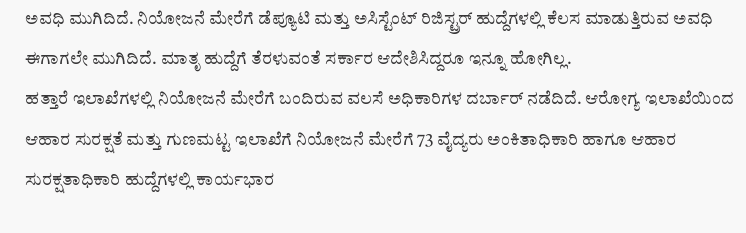ಅವಧಿ ಮುಗಿದಿದೆ. ನಿಯೋಜನೆ ಮೇರೆಗೆ ಡೆಪ್ಯೂಟಿ ಮತ್ತು ಅಸಿಸ್ಟೆಂಟ್ ರಿಜಿಸ್ಟ್ರರ್ ಹುದ್ದೆಗಳಲ್ಲಿ ಕೆಲಸ ಮಾಡುತ್ತಿರುವ ಅವಧಿ ಈಗಾಗಲೇ ಮುಗಿದಿದೆ. ಮಾತೃ ಹುದ್ದೆಗೆ ತೆರಳುವಂತೆ ಸರ್ಕಾರ ಆದೇಶಿಸಿದ್ದರೂ ಇನ್ನೂ ಹೋಗಿಲ್ಲ.
ಹತ್ತಾರೆ ಇಲಾಖೆಗಳಲ್ಲಿ ನಿಯೋಜನೆ ಮೇರೆಗೆ ಬಂದಿರುವ ವಲಸೆ ಅಧಿಕಾರಿಗಳ ದರ್ಬಾರ್ ನಡೆದಿದೆ. ಆರೋಗ್ಯ ಇಲಾಖೆಯಿಂದ ಆಹಾರ ಸುರಕ್ಷತೆ ಮತ್ತು ಗುಣಮಟ್ಟ ಇಲಾಖೆಗೆ ನಿಯೋಜನೆ ಮೇರೆಗೆ 73 ವೈದ್ಯರು ಅಂಕಿತಾಧಿಕಾರಿ ಹಾಗೂ ಆಹಾರ ಸುರಕ್ಷತಾಧಿಕಾರಿ ಹುದ್ದೆಗಳಲ್ಲಿ ಕಾರ್ಯಭಾರ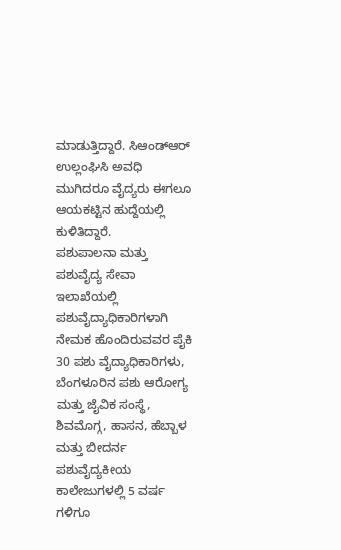ಮಾಡುತ್ತಿದ್ದಾರೆ. ಸಿಆಂಡ್ಆರ್ ಉಲ್ಲಂಘಿಸಿ ಅವಧಿ ಮುಗಿದರೂ ವೈದ್ಯರು ಈಗಲೂ ಆಯಕಟ್ಟಿನ ಹುದ್ದೆಯಲ್ಲಿ ಕುಳಿತಿದ್ದಾರೆ.
ಪಶುಪಾಲನಾ ಮತ್ತು ಪಶುವೈದ್ಯ ಸೇವಾ ಇಲಾಖೆಯಲ್ಲಿ ಪಶುವೈದ್ಯಾಧಿಕಾರಿಗಳಾಗಿ ನೇಮಕ ಹೊಂದಿರುವವರ ಪೈಕಿ 30 ಪಶು ವೈದ್ಯಾಧಿಕಾರಿಗಳು, ಬೆಂಗಳೂರಿನ ಪಶು ಆರೋಗ್ಯ ಮತ್ತು ಜೈವಿಕ ಸಂಸ್ಥೆ, ಶಿವಮೊಗ್ಗ, ಹಾಸನ, ಹೆಬ್ಬಾಳ ಮತ್ತು ಬೀದರ್ನ ಪಶುವೈದ್ಯಕೀಯ ಕಾಲೇಜುಗಳಲ್ಲಿ 5 ವರ್ಷ ಗಳಿಗೂ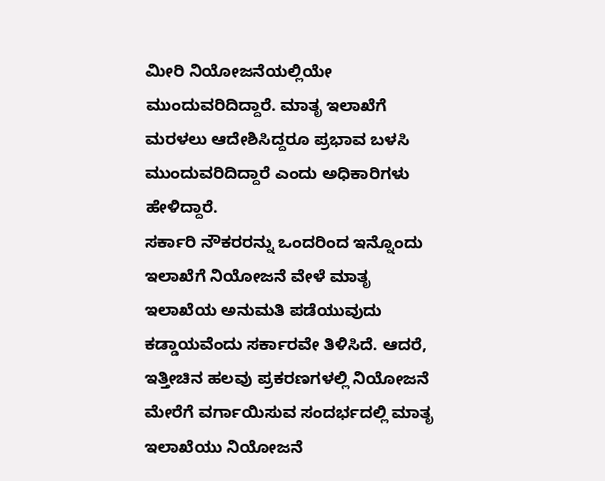ಮೀರಿ ನಿಯೋಜನೆಯಲ್ಲಿಯೇ ಮುಂದುವರಿದಿದ್ದಾರೆ. ಮಾತೃ ಇಲಾಖೆಗೆ ಮರಳಲು ಆದೇಶಿಸಿದ್ದರೂ ಪ್ರಭಾವ ಬಳಸಿ ಮುಂದುವರಿದಿದ್ದಾರೆ ಎಂದು ಅಧಿಕಾರಿಗಳು ಹೇಳಿದ್ದಾರೆ.
ಸರ್ಕಾರಿ ನೌಕರರನ್ನು ಒಂದರಿಂದ ಇನ್ನೊಂದು ಇಲಾಖೆಗೆ ನಿಯೋಜನೆ ವೇಳೆ ಮಾತೃ ಇಲಾಖೆಯ ಅನುಮತಿ ಪಡೆಯುವುದು ಕಡ್ಡಾಯವೆಂದು ಸರ್ಕಾರವೇ ತಿಳಿಸಿದೆ. ಆದರೆ, ಇತ್ತೀಚಿನ ಹಲವು ಪ್ರಕರಣಗಳಲ್ಲಿ ನಿಯೋಜನೆ ಮೇರೆಗೆ ವರ್ಗಾಯಿಸುವ ಸಂದರ್ಭದಲ್ಲಿ ಮಾತೃ ಇಲಾಖೆಯು ನಿಯೋಜನೆ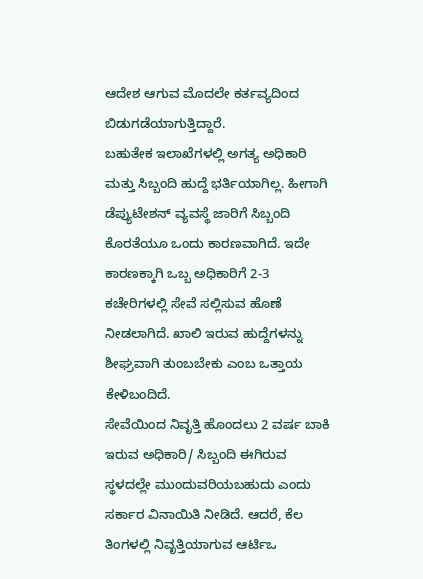ಆದೇಶ ಆಗುವ ಮೊದಲೇ ಕರ್ತವ್ಯದಿಂದ ಬಿಡುಗಡೆಯಾಗುತ್ತಿದ್ದಾರೆ.
ಬಹುತೇಕ ಇಲಾಖೆಗಳಲ್ಲಿ ಅಗತ್ಯ ಅಧಿಕಾರಿ ಮತ್ತು ಸಿಬ್ಬಂದಿ ಹುದ್ದೆ ಭರ್ತಿಯಾಗಿಲ್ಲ. ಹೀಗಾಗಿ ಡೆಪ್ಯುಟೇಶನ್ ವ್ಯವಸ್ಥೆ ಜಾರಿಗೆ ಸಿಬ್ಬಂದಿ ಕೊರತೆಯೂ ಒಂದು ಕಾರಣವಾಗಿದೆ. ಇದೇ ಕಾರಣಕ್ಕಾಗಿ ಒಬ್ಬ ಅಧಿಕಾರಿಗೆ 2-3 ಕಚೇರಿಗಳಲ್ಲಿ ಸೇವೆ ಸಲ್ಲಿಸುವ ಹೊಣೆ ನೀಡಲಾಗಿದೆ. ಖಾಲಿ ಇರುವ ಹುದ್ದೆಗಳನ್ನು ಶೀಘ್ರವಾಗಿ ತುಂಬಬೇಕು ಎಂಬ ಒತ್ತಾಯ ಕೇಳಿಬಂದಿದೆ.
ಸೇವೆಯಿಂದ ನಿವೃತ್ತಿ ಹೊಂದಲು 2 ವರ್ಷ ಬಾಕಿ ಇರುವ ಅಧಿಕಾರಿ/ ಸಿಬ್ಬಂದಿ ಈಗಿರುವ ಸ್ಥಳದಲ್ಲೇ ಮುಂದುವರಿಯಬಹುದು ಎಂದು ಸರ್ಕಾರ ವಿನಾಯಿತಿ ನೀಡಿದೆ. ಆದರೆ, ಕೆಲ ತಿಂಗಳಲ್ಲಿ ನಿವೃತ್ತಿಯಾಗುವ ಆರ್ಟಿಒ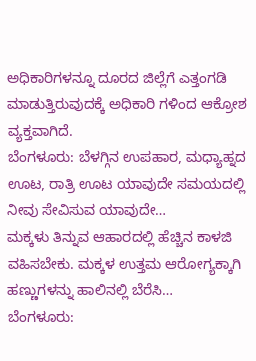ಅಧಿಕಾರಿಗಳನ್ನೂ ದೂರದ ಜಿಲ್ಲೆಗೆ ಎತ್ತಂಗಡಿ ಮಾಡುತ್ತಿರುವುದಕ್ಕೆ ಅಧಿಕಾರಿ ಗಳಿಂದ ಆಕ್ರೋಶ ವ್ಯಕ್ತವಾಗಿದೆ.
ಬೆಂಗಳೂರು: ಬೆಳಗ್ಗಿನ ಉಪಹಾರ, ಮಧ್ಯಾಹ್ನದ ಊಟ, ರಾತ್ರಿ ಊಟ ಯಾವುದೇ ಸಮಯದಲ್ಲಿ ನೀವು ಸೇವಿಸುವ ಯಾವುದೇ…
ಮಕ್ಕಳು ತಿನ್ನುವ ಆಹಾರದಲ್ಲಿ ಹೆಚ್ಚಿನ ಕಾಳಜಿ ವಹಿಸಬೇಕು. ಮಕ್ಕಳ ಉತ್ತಮ ಆರೋಗ್ಯಕ್ಕಾಗಿ ಹಣ್ಣುಗಳನ್ನು ಹಾಲಿನಲ್ಲಿ ಬೆರೆಸಿ…
ಬೆಂಗಳೂರು: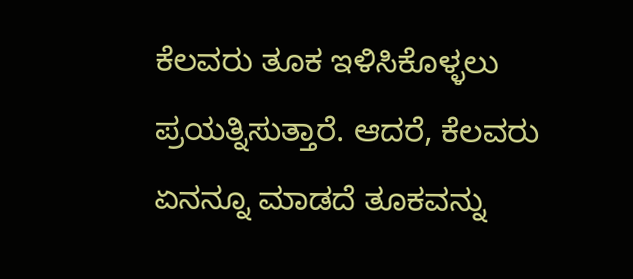ಕೆಲವರು ತೂಕ ಇಳಿಸಿಕೊಳ್ಳಲು ಪ್ರಯತ್ನಿಸುತ್ತಾರೆ. ಆದರೆ, ಕೆಲವರು ಏನನ್ನೂ ಮಾಡದೆ ತೂಕವನ್ನು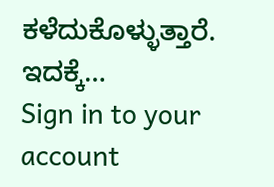ಕಳೆದುಕೊಳ್ಳುತ್ತಾರೆ. ಇದಕ್ಕೆ…
Sign in to your account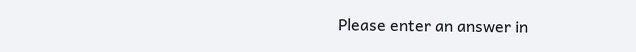Please enter an answer in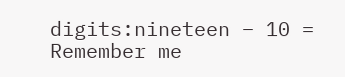digits:nineteen − 10 =
Remember me